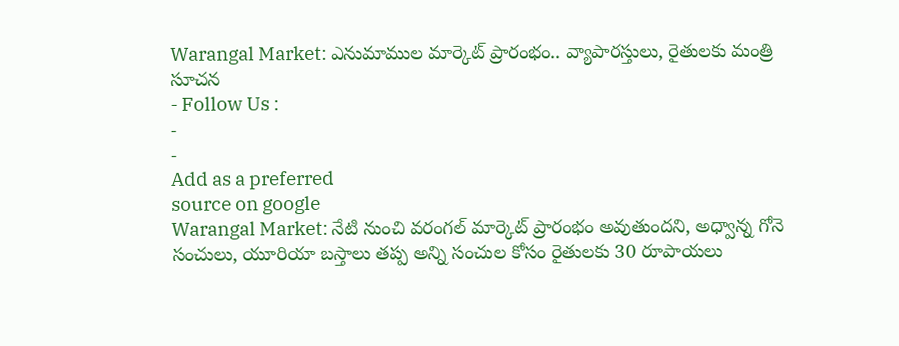Warangal Market: ఎనుమాముల మార్కెట్ ప్రారంభం.. వ్యాపారస్తులు, రైతులకు మంత్రి సూచన
- Follow Us :
-
-
Add as a preferred
source on google
Warangal Market: నేటి నుంచి వరంగల్ మార్కెట్ ప్రారంభం అవుతుందని, అధ్వాన్న గోనె సంచులు, యూరియా బస్తాలు తప్ప అన్ని సంచుల కోసం రైతులకు 30 రూపాయలు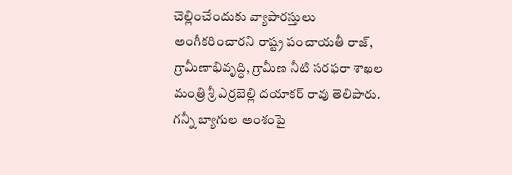చెల్లించేందుకు వ్యాపారస్తులు అంగీకరించారని రాష్ట్ర పంచాయతీ రాజ్, గ్రామీణాభివృద్ధి, గ్రామీణ నీటి సరఫరా శాఖల మంత్రి శ్రీ ఎర్రబెల్లి దయాకర్ రావు తెలిపారు. గన్నీ బ్యాగుల అంశంపై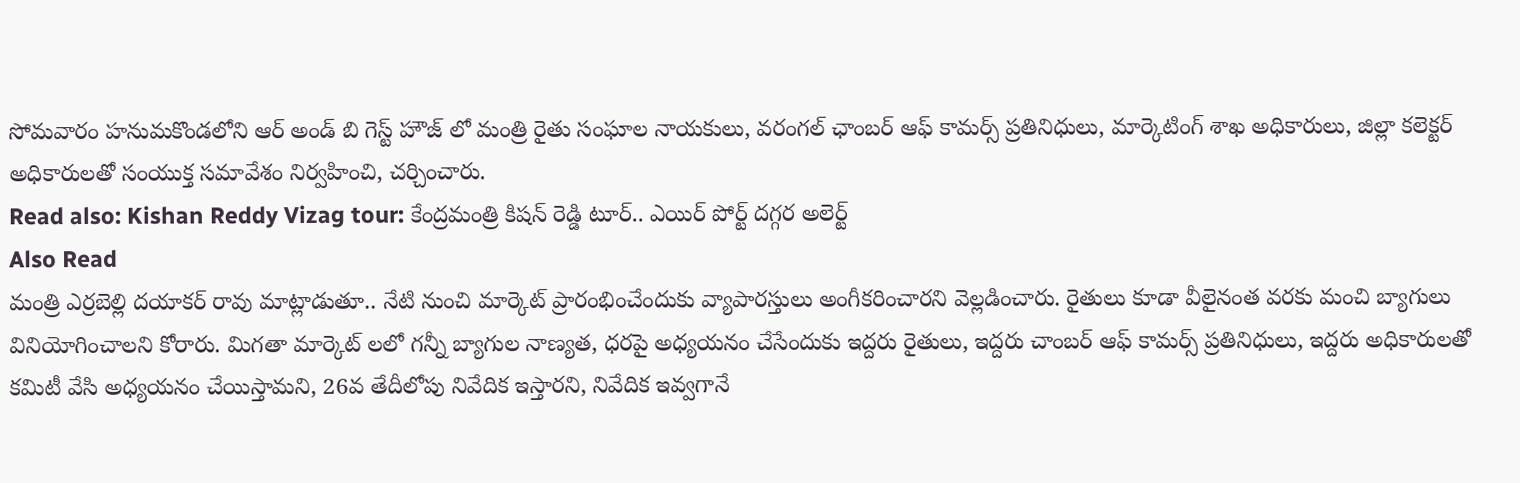సోమవారం హనుమకొండలోని ఆర్ అండ్ బి గెస్ట్ హౌజ్ లో మంత్రి రైతు సంఘాల నాయకులు, వరంగల్ ఛాంబర్ ఆఫ్ కామర్స్ ప్రతినిధులు, మార్కెటింగ్ శాఖ అధికారులు, జిల్లా కలెక్టర్ అధికారులతో సంయుక్త సమావేశం నిర్వహించి, చర్చించారు.
Read also: Kishan Reddy Vizag tour: కేంద్రమంత్రి కిషన్ రెడ్డి టూర్.. ఎయిర్ పోర్ట్ దగ్గర అలెర్ట్
Also Read
మంత్రి ఎర్రబెల్లి దయాకర్ రావు మాట్లాడుతూ.. నేటి నుంచి మార్కెట్ ప్రారంభించేందుకు వ్యాపారస్తులు అంగీకరించారని వెల్లడించారు. రైతులు కూడా వీలైనంత వరకు మంచి బ్యాగులు వినియోగించాలని కోరారు. మిగతా మార్కెట్ లలో గన్నీ బ్యాగుల నాణ్యత, ధరపై అధ్యయనం చేసేందుకు ఇద్దరు రైతులు, ఇద్దరు చాంబర్ ఆఫ్ కామర్స్ ప్రతినిధులు, ఇద్దరు అధికారులతో కమిటీ వేసి అధ్యయనం చేయిస్తామని, 26వ తేదీలోపు నివేదిక ఇస్తారని, నివేదిక ఇవ్వగానే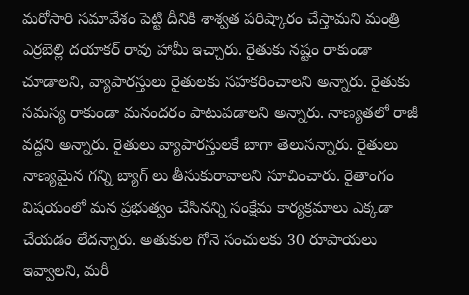మరోసారి సమావేశం పెట్టి దీనికి శాశ్వత పరిష్కారం చేస్తామని మంత్రి ఎర్రబెల్లి దయాకర్ రావు హామీ ఇచ్చారు. రైతుకు నష్టం రాకుండా చూడాలని, వ్యాపారస్తులు రైతులకు సహకరించాలని అన్నారు. రైతుకు సమస్య రాకుండా మనందరం పాటుపడాలని అన్నారు. నాణ్యతలో రాజీ వద్దని అన్నారు. రైతులు వ్యాపారస్తులకే బాగా తెలుసన్నారు. రైతులు నాణ్యమైన గన్ని బ్యాగ్ లు తీసుకురావాలని సూచించారు. రైతాంగం విషయంలో మన ప్రభుత్వం చేసినన్ని సంక్షేమ కార్యక్రమాలు ఎక్కడా చేయడం లేదన్నారు. అతుకుల గోనె సంచులకు 30 రూపాయలు ఇవ్వాలని, మరీ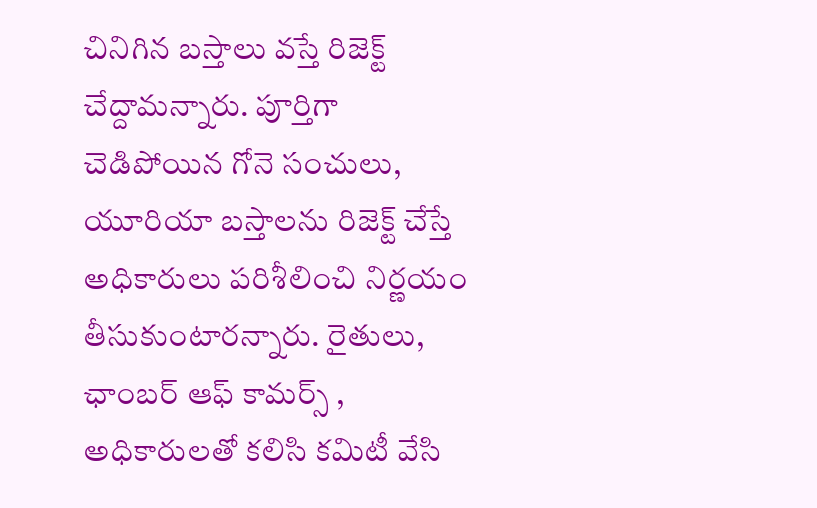చినిగిన బస్తాలు వస్తే రిజెక్ట్ చేద్దామన్నారు. పూర్తిగా చెడిపోయిన గోనె సంచులు, యూరియా బస్తాలను రిజెక్ట్ చేస్తే అధికారులు పరిశీలించి నిర్ణయం తీసుకుంటారన్నారు. రైతులు, ఛాంబర్ ఆఫ్ కామర్స్ , అధికారులతో కలిసి కమిటీ వేసి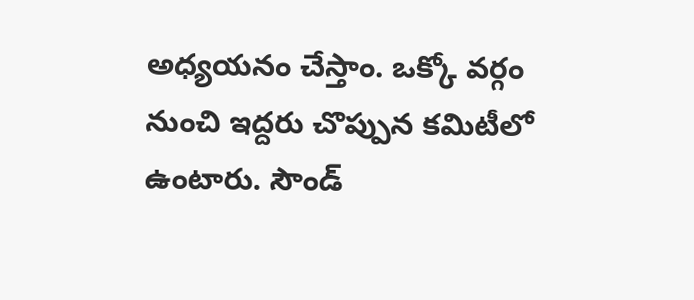అధ్యయనం చేస్తాం. ఒక్కో వర్గం నుంచి ఇద్దరు చొప్పున కమిటీలో ఉంటారు. సౌండ్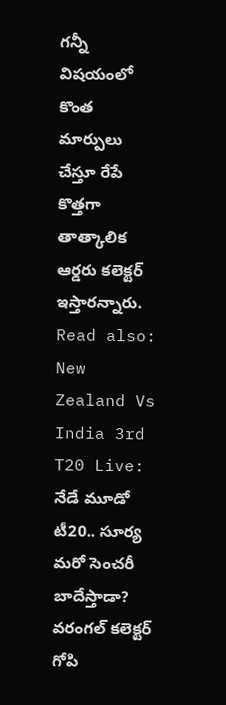గన్నీ విషయంలో కొంత మార్పులు చేస్తూ రేపే కొత్తగా తాత్కాలిక ఆర్డరు కలెక్టర్ ఇస్తారన్నారు.
Read also: New Zealand Vs India 3rd T20 Live: నేడే మూడో టీ20.. సూర్య మరో సెంచరీ బాదేస్తాడా?
వరంగల్ కలెక్టర్ గోపి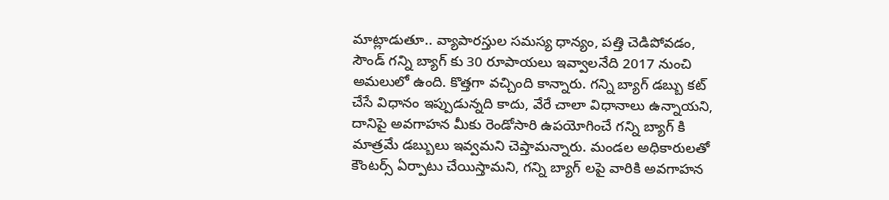మాట్లాడుతూ.. వ్యాపారస్తుల సమస్య ధాన్యం, పత్తి చెడిపోవడం, సౌండ్ గన్ని బ్యాగ్ కు 30 రూపాయలు ఇవ్వాలనేది 2017 నుంచి అమలులో ఉంది. కొత్తగా వచ్చింది కాన్నారు. గన్ని బ్యాగ్ డబ్బు కట్ చేసే విధానం ఇప్పుడున్నది కాదు, వేరే చాలా విధానాలు ఉన్నాయని, దానిపై అవగాహన మీకు రెండోసారి ఉపయోగించే గన్ని బ్యాగ్ కి మాత్రమే డబ్బులు ఇవ్వమని చెప్తామన్నారు. మండల అధికారులతో కౌంటర్స్ ఏర్పాటు చేయిస్తామని, గన్ని బ్యాగ్ లపై వారికి అవగాహన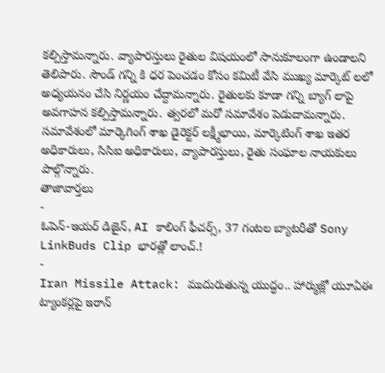కల్పిస్తామన్నారు. వ్యాపారస్తులు రైతుల విషయంలో సానుకూలంగా ఉండాలని తెలిపారు. సౌండ్ గన్ని కి ధర పెంచడం కోసం కమిటీ వేసి ముఖ్య మార్కెట్ లలో అధ్యయనం చేసి నిర్ణయం చేద్దామన్నారు. రైతులకు కూడా గన్ని బ్యాగ్ లాపై అవగాహన కల్పిస్తామన్నారు. త్వరలో మరో సమావేశం పెడుదామన్నారు. సమావేశంలో మార్కెగింగ్ శాఖ డైరెక్టర్ లక్ష్మీభాయి, మార్కెటింగ్ శాఖ ఇతర అధికారులు, సిసిఐ అధికారులు, వ్యాపారస్తులు, రైతు సంఘాల నాయకులు పాల్గొన్నారు.
తాజావార్తలు
-
ఓపెన్-ఇయర్ డిజైన్, AI కాలింగ్ ఫీచర్స్, 37 గంటల బ్యాటరీతో Sony LinkBuds Clip భారత్లో లాంచ్.!
-
Iran Missile Attack: ముదురుతున్న యుద్ధం.. హార్ముజ్లో యూఏఈ ట్యాంకర్లపై ఇరాన్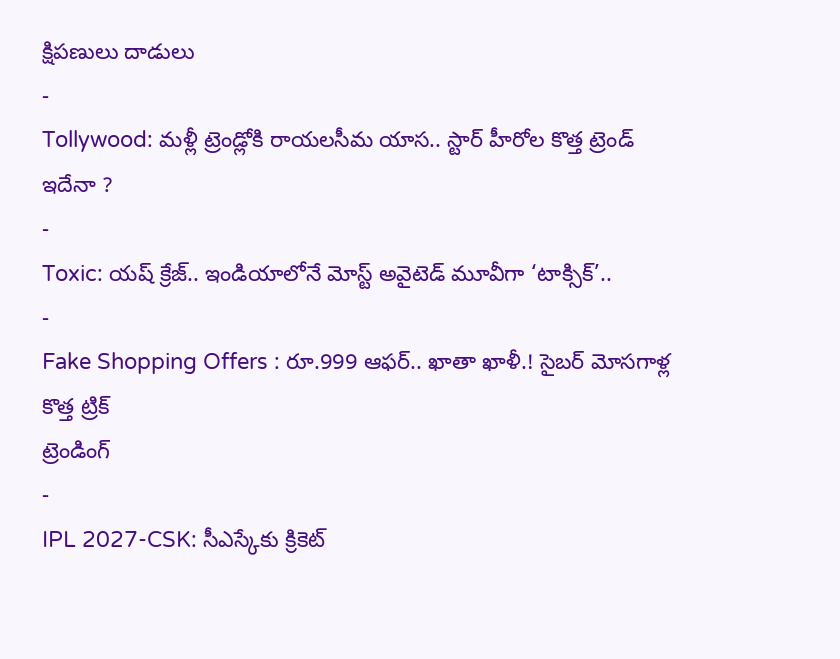క్షిపణులు దాడులు
-
Tollywood: మళ్లీ ట్రెండ్లోకి రాయలసీమ యాస.. స్టార్ హీరోల కొత్త ట్రెండ్ ఇదేనా ?
-
Toxic: యష్ క్రేజ్.. ఇండియాలోనే మోస్ట్ అవైటెడ్ మూవీగా ‘టాక్సిక్’..
-
Fake Shopping Offers : రూ.999 ఆఫర్.. ఖాతా ఖాళీ.! సైబర్ మోసగాళ్ల కొత్త ట్రిక్
ట్రెండింగ్
-
IPL 2027-CSK: సీఎస్కేకు క్రికెట్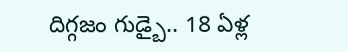దిగ్గజం గుడ్బై.. 18 ఏళ్ల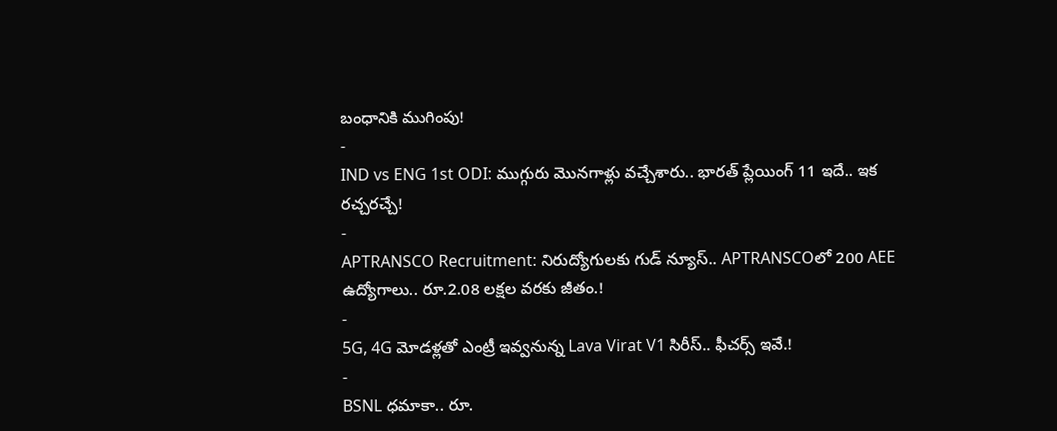బంధానికి ముగింపు!
-
IND vs ENG 1st ODI: ముగ్గురు మొనగాళ్లు వచ్చేశారు.. భారత్ ప్లేయింగ్ 11 ఇదే.. ఇక రచ్చరచ్చే!
-
APTRANSCO Recruitment: నిరుద్యోగులకు గుడ్ న్యూస్.. APTRANSCOలో 200 AEE ఉద్యోగాలు.. రూ.2.08 లక్షల వరకు జీతం.!
-
5G, 4G మోడళ్లతో ఎంట్రీ ఇవ్వనున్న Lava Virat V1 సిరీస్.. ఫీచర్స్ ఇవే.!
-
BSNL ధమాకా.. రూ.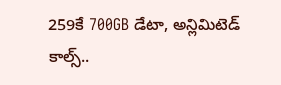259కే 700GB డేటా, అన్లిమిటెడ్ కాల్స్..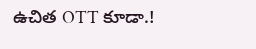ఉచిత OTT కూడా.!